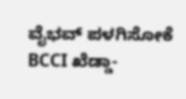ವೈಭವ್ ಪಳಗಿಸೋಕೆ BCCI ಖೆಡ್ಡಾ-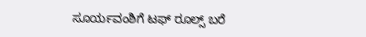ಸೂರ್ಯವಂಶಿಗೆ ಟಫ್ ರೂಲ್ಸ್ ಬರೆ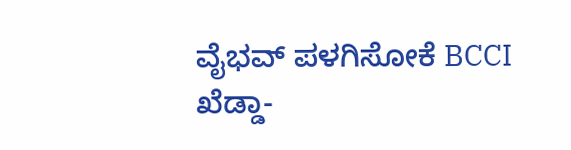ವೈಭವ್ ಪಳಗಿಸೋಕೆ BCCI ಖೆಡ್ಡಾ-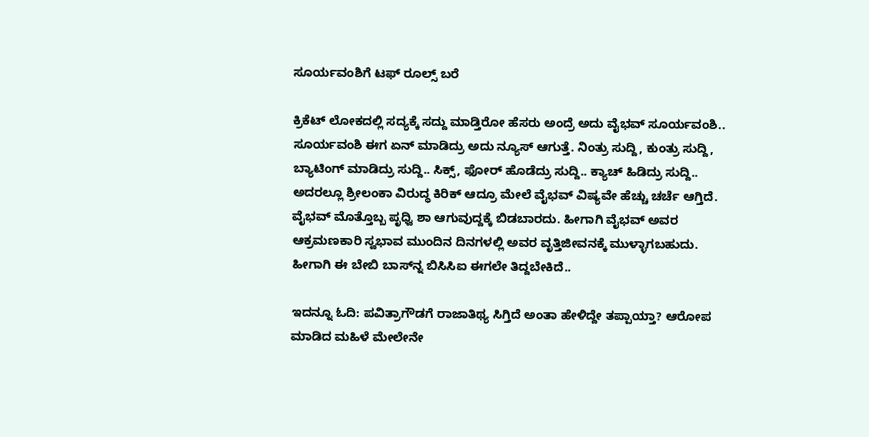ಸೂರ್ಯವಂಶಿಗೆ ಟಫ್ ರೂಲ್ಸ್ ಬರೆ

ಕ್ರಿಕೆಟ್ ಲೋಕದಲ್ಲಿ ಸದ್ಯಕ್ಕೆ ಸದ್ದು ಮಾಡ್ತಿರೋ ಹೆಸರು ಅಂದ್ರೆ ಅದು ವೈಭವ್ ಸೂರ್ಯವಂಶಿ.. ಸೂರ್ಯವಂಶಿ ಈಗ ಏನ್ ಮಾಡಿದ್ರು ಅದು ನ್ಯೂಸ್ ಆಗುತ್ತೆ. ನಿಂತ್ರು ಸುದ್ದಿ, ಕುಂತ್ರು ಸುದ್ದಿ, ಬ್ಯಾಟಿಂಗ್ ಮಾಡಿದ್ರು ಸುದ್ದಿ.. ಸಿಕ್ಸ್‌, ಫೋರ್ ಹೊಡೆದ್ರು ಸುದ್ದಿ.. ಕ್ಯಾಚ್ ಹಿಡಿದ್ರು ಸುದ್ದಿ.. ಅದರಲ್ಲೂ ಶ್ರೀಲಂಕಾ ವಿರುದ್ಧ ಕಿರಿಕ್ ಆದ್ರೂ ಮೇಲೆ ವೈಭವ್ ವಿಷ್ಯವೇ ಹೆಚ್ಚು ಚರ್ಚೆ ಆಗ್ತಿದೆ. ವೈಭವ್ ಮೊತ್ತೊಬ್ಬ ಪೃಧ್ವಿ ಶಾ ಆಗುವುದ್ದಕ್ಕೆ ಬಿಡಬಾರದು. ಹೀಗಾಗಿ ವೈಭವ್ ಅವರ ಆಕ್ರಮಣಕಾರಿ ಸ್ವಭಾವ ಮುಂದಿನ ದಿನಗಳಲ್ಲಿ ಅವರ ವೃತ್ತಿಜೀವನಕ್ಕೆ ಮುಳ್ಳಾಗಬಹುದು. ಹೀಗಾಗಿ ಈ ಬೇಬಿ ಬಾಸ್‌ನ್ನ ಬಿಸಿಸಿಐ ಈಗಲೇ ತಿದ್ದಬೇಕಿದೆ..

ಇದನ್ನೂ ಓದಿ: ಪವಿತ್ರಾಗೌಡಗೆ ರಾಜಾತಿಥ್ಯ ಸಿಗ್ತಿದೆ ಅಂತಾ ಹೇಳಿದ್ದೇ ತಪ್ಪಾಯ್ತಾ? ಆರೋಪ ಮಾಡಿದ ಮಹಿಳೆ ಮೇಲೇನೇ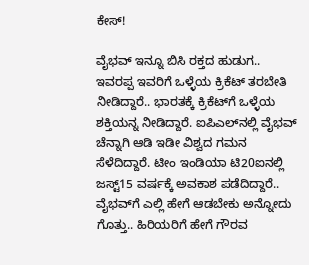ಕೇಸ್!

ವೈಭವ್ ಇನ್ನೂ ಬಿಸಿ ರಕ್ತದ ಹುಡುಗ.. ಇವರಪ್ಪ ಇವರಿಗೆ ಒಳ್ಳೆಯ ಕ್ರಿಕೆಟ್ ತರಬೇತಿ ನೀಡಿದ್ದಾರೆ.. ಭಾರತಕ್ಕೆ ಕ್ರಿಕೆಟ್‌ಗೆ ಒಳ್ಳೆಯ ಶಕ್ತಿಯನ್ನ ನೀಡಿದ್ದಾರೆ. ಐಪಿಎಲ್‌ನಲ್ಲಿ ವೈಭವ್ ಚೆನ್ನಾಗಿ ಆಡಿ ಇಡೀ ವಿಶ್ವದ ಗಮನ ಸೆಳೆದಿದ್ದಾರೆ. ಟೀಂ ಇಂಡಿಯಾ ಟಿ20ಐನಲ್ಲಿ ಜಸ್ಟ್‌15 ವರ್ಷಕ್ಕೆ ಅವಕಾಶ ಪಡೆದಿದ್ದಾರೆ.. ವೈಭವ್‌ಗೆ ಎಲ್ಲಿ ಹೇಗೆ ಆಡಬೇಕು ಅನ್ನೋದು ಗೊತ್ತು.. ಹಿರಿಯರಿಗೆ ಹೇಗೆ ಗೌರವ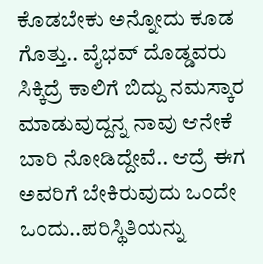ಕೊಡಬೇಕು ಅನ್ನೋದು ಕೂಡ ಗೊತ್ತು.. ವೈಭವ್ ದೊಡ್ಡವರು ಸಿಕ್ಕಿದ್ರೆ ಕಾಲಿಗೆ ಬಿದ್ದು ನಮಸ್ಕಾರ ಮಾಡುವುದ್ದನ್ನ ನಾವು ಆನೇಕೆ ಬಾರಿ ನೋಡಿದ್ದೇವೆ.. ಆದ್ರೆ ಈಗ ಅವರಿಗೆ ಬೇಕಿರುವುದು ಒಂದೇ ಒಂದು..ಪರಿಸ್ಥಿತಿಯನ್ನು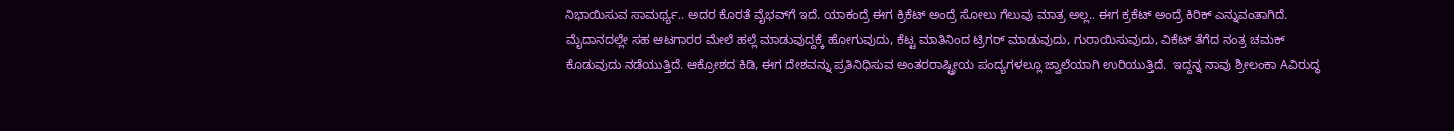ನಿಭಾಯಿಸುವ ಸಾಮರ್ಥ್ಯ.. ಅದರ ಕೊರತೆ ವೈಭವ್‌ಗೆ ಇದೆ. ಯಾಕಂದ್ರೆ ಈಗ ಕ್ರಿಕೆಟ್ ಅಂದ್ರೆ ಸೋಲು ಗೆಲುವು ಮಾತ್ರ ಅಲ್ಲ.. ಈಗ ಕ್ರಕೆಟ್ ಅಂದ್ರೆ ಕಿರಿಕ್ ಎನ್ನುವಂತಾಗಿದೆ. ಮೈದಾನದಲ್ಲೇ ಸಹ ಆಟಗಾರರ ಮೇಲೆ ಹಲ್ಲೆ ಮಾಡುವುದ್ದಕ್ಕೆ ಹೋಗುವುದು, ಕೆಟ್ಟ ಮಾತಿನಿಂದ ಟ್ರಿಗರ್ ಮಾಡುವುದು, ಗುರಾಯಿಸುವುದು, ವಿಕೆಟ್ ತೆಗೆದ ನಂತ್ರ ಚಮಕ್ ಕೊಡುವುದು ನಡೆಯುತ್ತಿದೆ. ಆಕ್ರೋಶದ ಕಿಡಿ, ಈಗ ದೇಶವನ್ನು ಪ್ರತಿನಿಧಿಸುವ ಅಂತರರಾಷ್ಟ್ರೀಯ ಪಂದ್ಯಗಳಲ್ಲೂ ಜ್ವಾಲೆಯಾಗಿ ಉರಿಯುತ್ತಿದೆ.  ಇದ್ದನ್ನ ನಾವು ಶ್ರೀಲಂಕಾ Aವಿರುದ್ಧ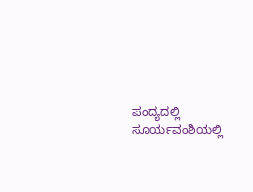ಪಂದ್ಯದಲ್ಲಿ ಸೂರ್ಯವಂಶಿಯಲ್ಲಿ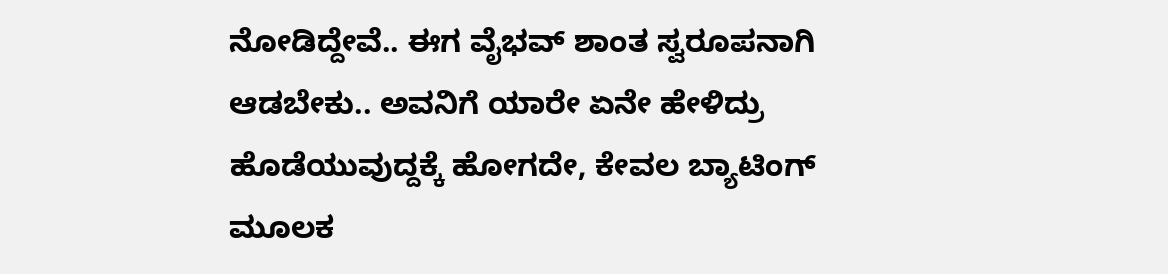ನೋಡಿದ್ದೇವೆ.. ಈಗ ವೈಭವ್ ಶಾಂತ ಸ್ವರೂಪನಾಗಿ ಆಡಬೇಕು.. ಅವನಿಗೆ ಯಾರೇ ಏನೇ ಹೇಳಿದ್ರು ಹೊಡೆಯುವುದ್ದಕ್ಕೆ ಹೋಗದೇ, ಕೇವಲ ಬ್ಯಾಟಿಂಗ್ ಮೂಲಕ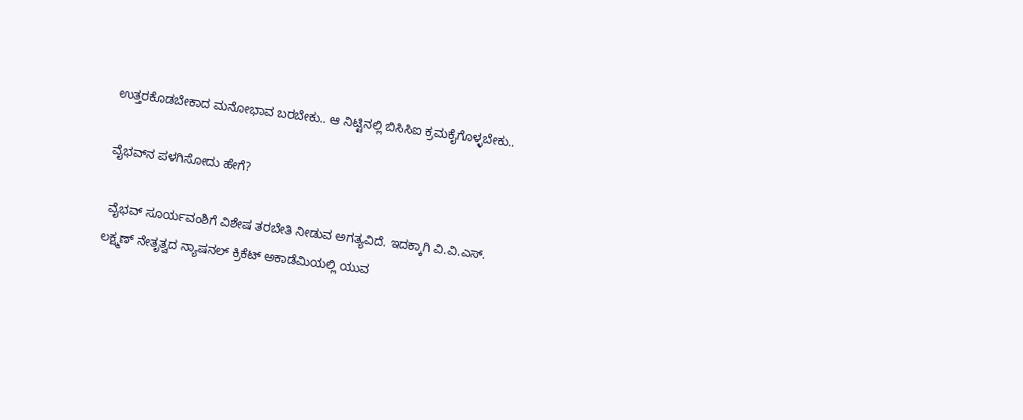ಉತ್ತರಕೊಡಬೇಕಾದ ಮನೋಭಾವ ಬರಬೇಕು.. ಆ ನಿಟ್ಟಿನಲ್ಲಿ ಬಿಸಿಸಿಐ ಕ್ರಮಕೈಗೊಳ್ಳಬೇಕು..

ವೈಭವ್‌ನ ಪಳಗಿಸೋದು ಹೇಗೆ?

 ವೈಭವ್ ಸೂರ್ಯವಂಶಿಗೆ ವಿಶೇಷ ತರಬೇತಿ ನೀಡುವ ಅಗತ್ಯವಿದೆ. ಇದಕ್ಕಾಗಿ ವಿ.ವಿ.ಎಸ್. ಲಕ್ಷ್ಮಣ್ ನೇತೃತ್ವದ ನ್ಯಾಷನಲ್ ಕ್ರಿಕೆಟ್ ಅಕಾಡೆಮಿಯಲ್ಲಿ ಯುವ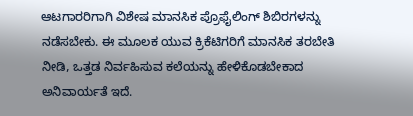ಆಟಗಾರರಿಗಾಗಿ ವಿಶೇಷ ಮಾನಸಿಕ ಪ್ರೊಫೈಲಿಂಗ್ ಶಿಬಿರಗಳನ್ನು ನಡೆಸಬೇಕು. ಈ ಮೂಲಕ ಯುವ ಕ್ರಿಕೆಟಿಗರಿಗೆ ಮಾನಸಿಕ ತರಬೇತಿ ನೀಡಿ, ಒತ್ತಡ ನಿರ್ವಹಿಸುವ ಕಲೆಯನ್ನು ಹೇಳಿಕೊಡಬೇಕಾದ ಅನಿವಾರ್ಯತೆ ಇದೆ.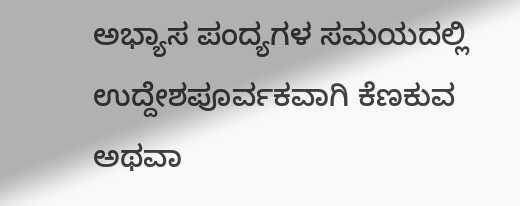ಅಭ್ಯಾಸ ಪಂದ್ಯಗಳ ಸಮಯದಲ್ಲಿ ಉದ್ದೇಶಪೂರ್ವಕವಾಗಿ ಕೆಣಕುವ ಅಥವಾ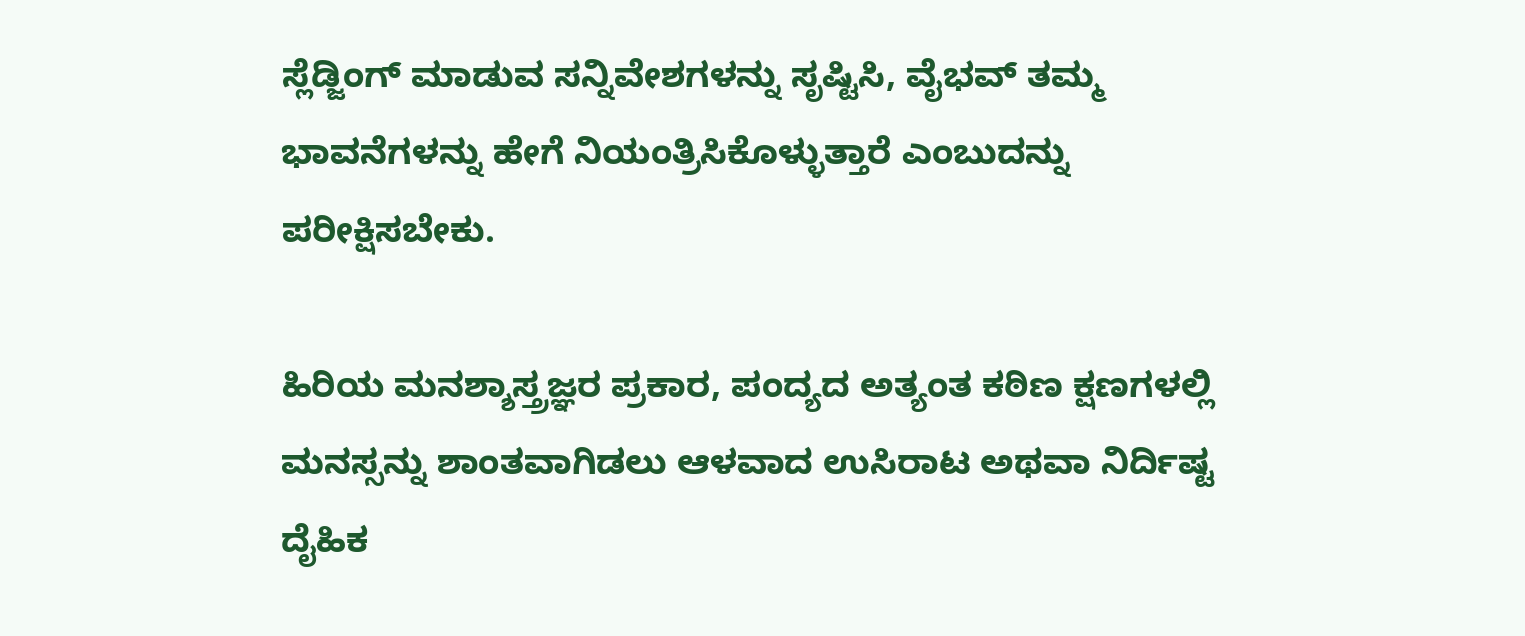ಸ್ಲೆಡ್ಜಿಂಗ್ ಮಾಡುವ ಸನ್ನಿವೇಶಗಳನ್ನು ಸೃಷ್ಟಿಸಿ, ವೈಭವ್ ತಮ್ಮ ಭಾವನೆಗಳನ್ನು ಹೇಗೆ ನಿಯಂತ್ರಿಸಿಕೊಳ್ಳುತ್ತಾರೆ ಎಂಬುದನ್ನು ಪರೀಕ್ಷಿಸಬೇಕು.

ಹಿರಿಯ ಮನಶ್ಶಾಸ್ತ್ರಜ್ಞರ ಪ್ರಕಾರ, ಪಂದ್ಯದ ಅತ್ಯಂತ ಕಠಿಣ ಕ್ಷಣಗಳಲ್ಲಿ ಮನಸ್ಸನ್ನು ಶಾಂತವಾಗಿಡಲು ಆಳವಾದ ಉಸಿರಾಟ ಅಥವಾ ನಿರ್ದಿಷ್ಟ ದೈಹಿಕ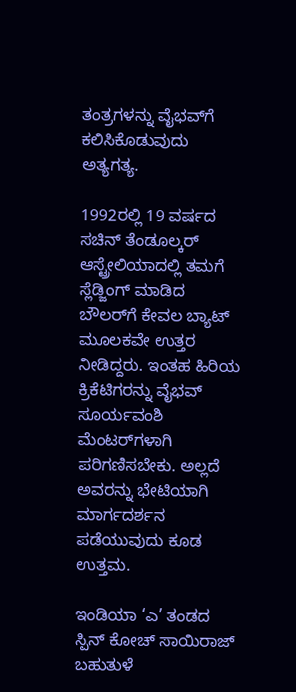ತಂತ್ರಗಳನ್ನು ವೈಭವ್‌ಗೆ ಕಲಿಸಿಕೊಡುವುದು ಅತ್ಯಗತ್ಯ.

1992ರಲ್ಲಿ 19 ವರ್ಷದ ಸಚಿನ್ ತೆಂಡೂಲ್ಕರ್ ಆಸ್ಟ್ರೇಲಿಯಾದಲ್ಲಿ ತಮಗೆ ಸ್ಲೆಡ್ಜಿಂಗ್ ಮಾಡಿದ ಬೌಲರ್‌ಗೆ ಕೇವಲ ಬ್ಯಾಟ್ ಮೂಲಕವೇ ಉತ್ತರ ನೀಡಿದ್ದರು. ಇಂತಹ ಹಿರಿಯ ಕ್ರಿಕೆಟಿಗರನ್ನು ವೈಭವ್‌ ಸೂರ್ಯವಂಶಿ ಮೆಂಟರ್‌ಗಳಾಗಿ ಪರಿಗಣಿಸಬೇಕು. ಅಲ್ಲದೆ ಅವರನ್ನು ಭೇಟಿಯಾಗಿ ಮಾರ್ಗದರ್ಶನ ಪಡೆಯುವುದು ಕೂಡ ಉತ್ತಮ.

ಇಂಡಿಯಾ ‘ಎ’ ತಂಡದ ಸ್ಪಿನ್ ಕೋಚ್ ಸಾಯಿರಾಜ್ ಬಹುತುಳೆ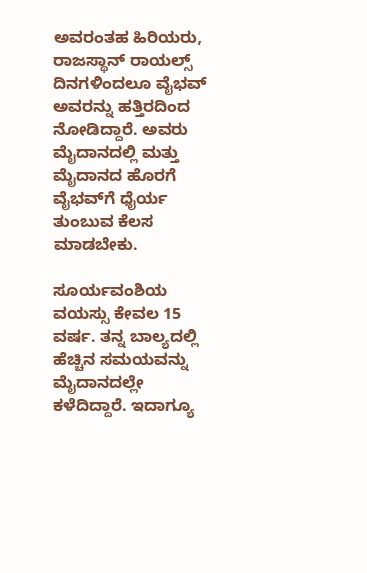ಅವರಂತಹ ಹಿರಿಯರು, ರಾಜಸ್ಥಾನ್ ರಾಯಲ್ಸ್ ದಿನಗಳಿಂದಲೂ ವೈಭವ್ ಅವರನ್ನು ಹತ್ತಿರದಿಂದ ನೋಡಿದ್ದಾರೆ. ಅವರು ಮೈದಾನದಲ್ಲಿ ಮತ್ತು ಮೈದಾನದ ಹೊರಗೆ ವೈಭವ್‌ಗೆ ಧೈರ್ಯ ತುಂಬುವ ಕೆಲಸ ಮಾಡಬೇಕು.

ಸೂರ್ಯವಂಶಿಯ ವಯಸ್ಸು ಕೇವಲ 15 ವರ್ಷ. ತನ್ನ ಬಾಲ್ಯದಲ್ಲಿ ಹೆಚ್ಚಿನ ಸಮಯವನ್ನು ಮೈದಾನದಲ್ಲೇ ಕಳೆದಿದ್ದಾರೆ. ಇದಾಗ್ಯೂ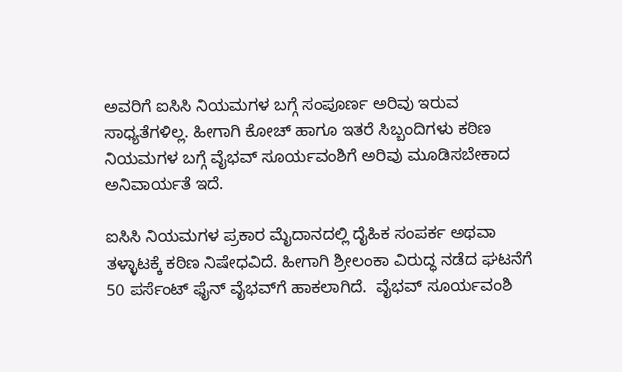ಅವರಿಗೆ ಐಸಿಸಿ ನಿಯಮಗಳ ಬಗ್ಗೆ ಸಂಪೂರ್ಣ ಅರಿವು ಇರುವ ಸಾಧ್ಯತೆಗಳಿಲ್ಲ. ಹೀಗಾಗಿ ಕೋಚ್ ಹಾಗೂ ಇತರೆ ಸಿಬ್ಬಂದಿಗಳು ಕಠಿಣ ನಿಯಮಗಳ ಬಗ್ಗೆ ವೈಭವ್ ಸೂರ್ಯವಂಶಿಗೆ ಅರಿವು ಮೂಡಿಸಬೇಕಾದ ಅನಿವಾರ್ಯತೆ ಇದೆ.

ಐಸಿಸಿ ನಿಯಮಗಳ ಪ್ರಕಾರ ಮೈದಾನದಲ್ಲಿ ದೈಹಿಕ ಸಂಪರ್ಕ ಅಥವಾ ತಳ್ಳಾಟಕ್ಕೆ ಕಠಿಣ ನಿಷೇಧವಿದೆ. ಹೀಗಾಗಿ ಶ್ರೀಲಂಕಾ ವಿರುದ್ಧ ನಡೆದ ಘಟನೆಗೆ 50 ಪರ್ಸೆಂಟ್ ಫೈನ್ ವೈಭವ್‌ಗೆ ಹಾಕಲಾಗಿದೆ.  ವೈಭವ್ ಸೂರ್ಯವಂಶಿ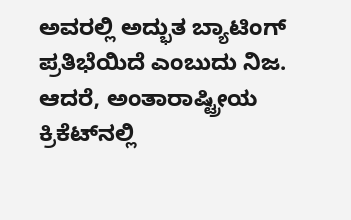ಅವರಲ್ಲಿ ಅದ್ಭುತ ಬ್ಯಾಟಿಂಗ್ ಪ್ರತಿಭೆಯಿದೆ ಎಂಬುದು ನಿಜ. ಆದರೆ, ಅಂತಾರಾಷ್ಟ್ರೀಯ ಕ್ರಿಕೆಟ್‌ನಲ್ಲಿ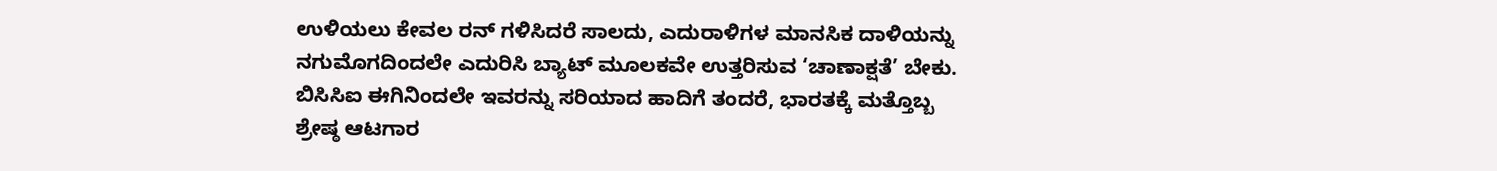ಉಳಿಯಲು ಕೇವಲ ರನ್ ಗಳಿಸಿದರೆ ಸಾಲದು, ಎದುರಾಳಿಗಳ ಮಾನಸಿಕ ದಾಳಿಯನ್ನು ನಗುಮೊಗದಿಂದಲೇ ಎದುರಿಸಿ ಬ್ಯಾಟ್ ಮೂಲಕವೇ ಉತ್ತರಿಸುವ ‘ಚಾಣಾಕ್ಷತೆ’ ಬೇಕು. ಬಿಸಿಸಿಐ ಈಗಿನಿಂದಲೇ ಇವರನ್ನು ಸರಿಯಾದ ಹಾದಿಗೆ ತಂದರೆ, ಭಾರತಕ್ಕೆ ಮತ್ತೊಬ್ಬ ಶ್ರೇಷ್ಠ ಆಟಗಾರ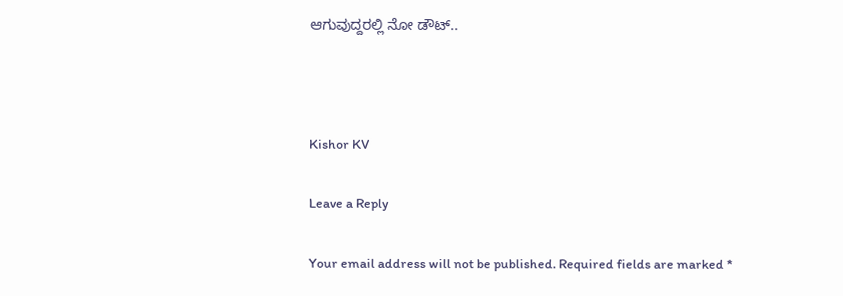ಆಗುವುದ್ದರಲ್ಲಿ ನೋ ಡೌಟ್‌..



Kishor KV

Leave a Reply

Your email address will not be published. Required fields are marked *